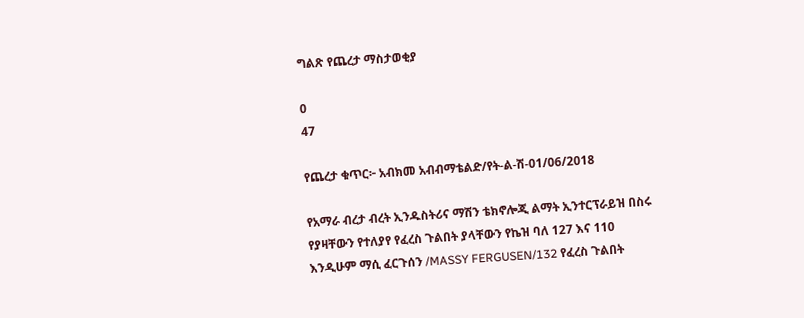ግልጽ የጨረታ ማስታወቂያ

0
47

የጨረታ ቁጥር፦ አብክመ አብብማቴልድ/የት-ል-ሽ-01/06/2018

የአማራ ብረታ ብረት ኢንዱስትሪና ማሽን ቴክኖሎጂ ልማት ኢንተርፕራይዝ በስሩ የያዛቸውን የተለያየ የፈረስ ጉልበት ያላቸውን የኬዝ ባለ 127 እና 110 እንዲሁም ማሲ ፈርጉሰን /MASSY FERGUSEN/132 የፈረስ ጉልበት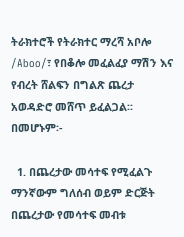ትራክተሮች የትራክተር ማረሻ አቦሎ /Aboo/፣ የበቆሎ መፈልፈያ ማሽን እና የብረት ሸልፍን በግልጽ ጨረታ አወዳድሮ መሸጥ ይፈልጋል፡፡ በመሆኑም፡-

  1. በጨረታው መሳተፍ የሚፈልጉ ማንኛውም ግለሰብ ወይም ድርጅት በጨረታው የመሳተፍ መብቱ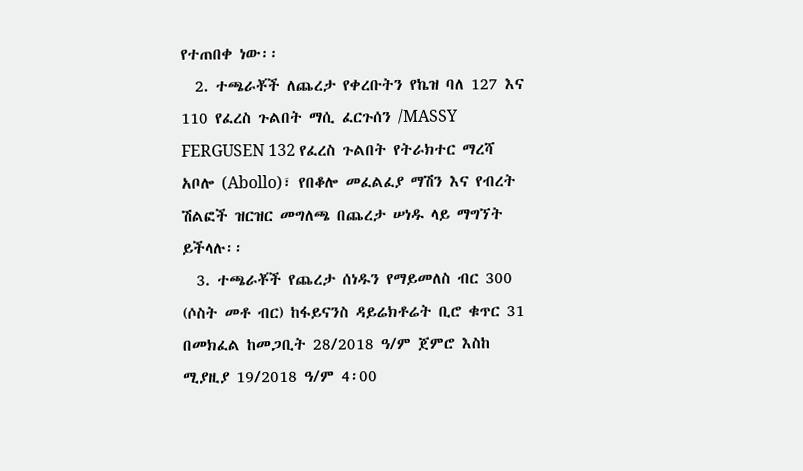የተጠበቀ ነው፡፡
  2. ተጫራቾች ለጨረታ የቀረቡትን የኬዝ ባለ 127 እና 110 የፈረስ ጉልበት ማሲ ፈርጉሰን /MASSY FERGUSEN 132 የፈረስ ጉልበት የትራክተር ማረሻ አቦሎ (Abollo)፣ የበቆሎ መፈልፈያ ማሽን እና የብረት ሽልፎች ዝርዝር መግለጫ በጨረታ ሠነዱ ላይ ማግኘት ይችላሉ፡፡
  3. ተጫራቾች የጨረታ ሰነዱን የማይመለስ ብር 300 (ሶስት መቶ ብር) ከፋይናንስ ዳይሬክቶሬት ቢሮ ቁጥር 31 በመክፈል ከመጋቢት 28/2018 ዓ/ም ጀምሮ እስከ ሚያዚያ 19/2018 ዓ/ም 4፡00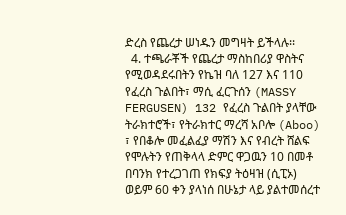ድረስ የጨረታ ሠነዱን መግዛት ይችላሉ፡፡
  4. ተጫራቾች የጨረታ ማስከበሪያ ዋስትና የሚወዳደሩበትን የኬዝ ባለ 127 እና 110 የፈረስ ጉልበት፣ ማሲ ፈርጉሰን (MASSY FERGUSEN) 132 የፈረስ ጉልበት ያላቸው ትራክተሮች፣ የትራክተር ማረሻ አቦሎ (Aboo) ፣ የበቆሎ መፈልፈያ ማሽን እና የብረት ሸልፍ የሞሉትን የጠቅላላ ድምር ዋጋዉን 10 በመቶ በባንክ የተረጋገጠ የክፍያ ትዕዛዝ (ሲፒኦ) ወይም 60 ቀን ያላነሰ በሁኔታ ላይ ያልተመሰረተ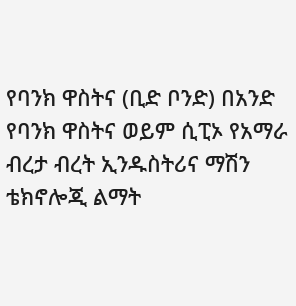የባንክ ዋስትና (ቢድ ቦንድ) በአንድ የባንክ ዋስትና ወይም ሲፒኦ የአማራ ብረታ ብረት ኢንዱስትሪና ማሽን ቴክኖሎጂ ልማት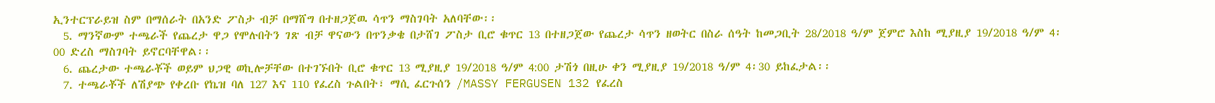ኢንተርፕራይዝ ስም በማሰራት በአንድ ፖስታ ብቻ በማሸግ በተዘጋጀዉ ሳጥን ማስገባት አለባቸው፡፡
  5. ማንኛውም ተጫራች የጨረታ ዋጋ የሞሉበትን ገጽ ብቻ ዋናውን በጥንቃቄ በታሸገ ፖስታ ቢሮ ቁጥር 13 በተዘጋጀው የጨረታ ሳጥን ዘወትር በስራ ሰዓት ከመጋቢት 28/2018 ዓ/ም ጀምሮ እስከ ሚያዚያ 19/2018 ዓ/ም 4፡00 ድረስ ማስገባት ይኖርባቸዋል፡፡
  6. ጨረታው ተጫራቾች ወይም ህጋዊ ወኪሎቻቸው በተገኙበት ቢሮ ቁጥር 13 ሚያዚያ 19/2018 ዓ/ም 4:00 ታሽጎ በዚሁ ቀን ሚያዚያ 19/2018 ዓ/ም 4፡30 ይከፈታል፡፡
  7. ተጫራቾች ለሽያጭ የቀረቡ የኬዝ ባለ 127 እና 110 የፈረስ ጉልበት፣ ማሲ ፈርጉሰን /MASSY FERGUSEN 132 የፈረስ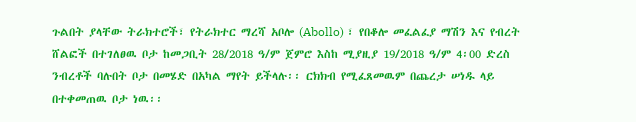ጉልበት ያላቸው ትራክተሮች፣ የትራክተር ማረሻ አቦሎ (Abollo) ፣ የበቆሎ መፈልፈያ ማሽን እና የብረት ሸልፎች በተገለፀዉ ቦታ ከመጋቢት 28/2018 ዓ/ም ጀምሮ እስከ ሚያዚያ 19/2018 ዓ/ም 4፡00 ድረስ ንብረቶች ባሉበት ቦታ በመሄድ በአካል ማየት ይችላሉ፡፡ ርክክብ የሚፈጸመዉም በጨረታ ሠነዱ ላይ በተቀመጠዉ ቦታ ነዉ፡፡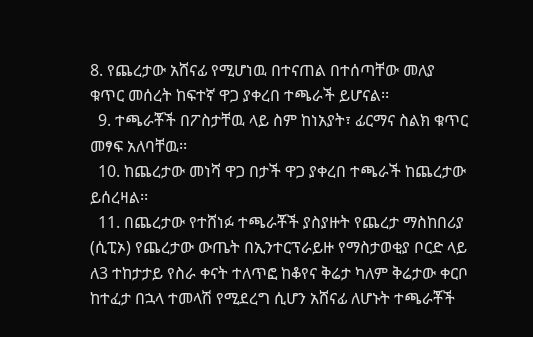8. የጨረታው አሸናፊ የሚሆነዉ በተናጠል በተሰጣቸው መለያ ቁጥር መሰረት ከፍተኛ ዋጋ ያቀረበ ተጫራች ይሆናል፡፡
  9. ተጫራቾች በፖስታቸዉ ላይ ስም ከነአያት፣ ፊርማና ስልክ ቁጥር መፃፍ አለባቸዉ፡፡
  10. ከጨረታው መነሻ ዋጋ በታች ዋጋ ያቀረበ ተጫራች ከጨረታው ይሰረዛል፡፡
  11. በጨረታው የተሸነፉ ተጫራቾች ያስያዙት የጨረታ ማስከበሪያ (ሲፒኦ) የጨረታው ውጤት በኢንተርፕራይዙ የማስታወቂያ ቦርድ ላይ ለ3 ተከታታይ የስራ ቀናት ተለጥፎ ከቆየና ቅሬታ ካለም ቅሬታው ቀርቦ ከተፈታ በኋላ ተመላሽ የሚደረግ ሲሆን አሸናፊ ለሆኑት ተጫራቾች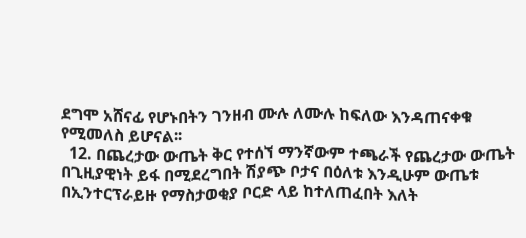ደግሞ አሸናፊ የሆኑበትን ገንዘብ ሙሉ ለሙሉ ከፍለው እንዳጠናቀቁ የሚመለስ ይሆናል፡፡
  12. በጨረታው ውጤት ቅር የተሰኘ ማንኛውም ተጫራች የጨረታው ውጤት በጊዚያዊነት ይፋ በሚደረግበት ሽያጭ ቦታና በዕለቱ እንዲሁም ውጤቱ በኢንተርፕራይዙ የማስታወቂያ ቦርድ ላይ ከተለጠፈበት እለት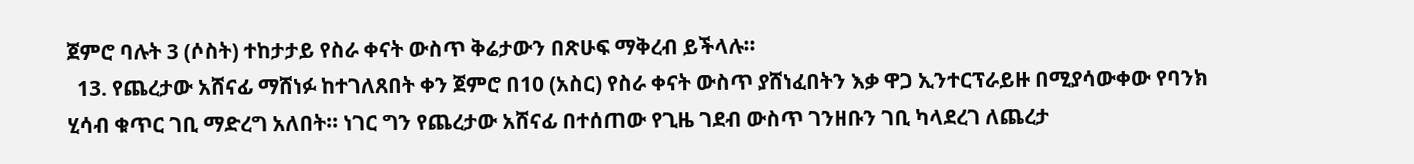ጀምሮ ባሉት 3 (ሶስት) ተከታታይ የስራ ቀናት ውስጥ ቅሬታውን በጽሁፍ ማቅረብ ይችላሉ፡፡
  13. የጨረታው አሸናፊ ማሸነፉ ከተገለጸበት ቀን ጀምሮ በ10 (አስር) የስራ ቀናት ውስጥ ያሸነፈበትን እቃ ዋጋ ኢንተርፕራይዙ በሚያሳውቀው የባንክ ሂሳብ ቁጥር ገቢ ማድረግ አለበት፡፡ ነገር ግን የጨረታው አሸናፊ በተሰጠው የጊዜ ገደብ ውስጥ ገንዘቡን ገቢ ካላደረገ ለጨረታ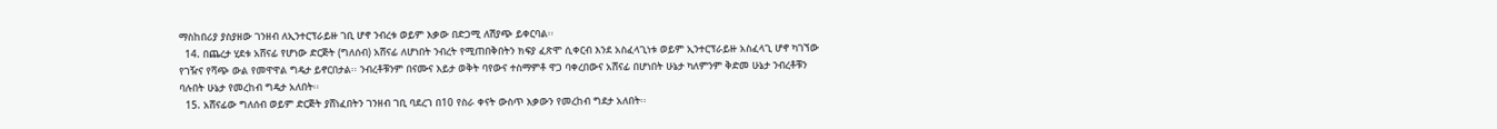ማስከበሪያ ያስያዘው ገንዘብ ለኢንተርፕራይዙ ገቢ ሆኖ ንብረቱ ወይም እቃው በድጋሚ ለሽያጭ ይቀርባል፡፡
  14. በጨረታ ሂደቱ አሸናፊ የሆነው ድርጅት (ግለሰብ) አሸናፊ ለሆነበት ንብረት የሚጠበቅበትን ክፍያ ፈጽሞ ሲቀርብ እንደ አስፈላጊነቱ ወይም ኢንተርፕራይዙ አስፈላጊ ሆኖ ካገኘው የገዥና የሻጭ ውል የመዋዋል ግዴታ ይኖርበታል፡፡ ንብረቶቹንም በናሙና እይታ ወቅት ባየውና ተስማምቶ ዋጋ ባቀረበውና አሸናፊ በሆነበት ሁኔታ ካለምንም ቅድመ ሁኔታ ንብረቶቹን ባሉበት ሁኔታ የመረከብ ግዴታ አለበት፡፡
  15. አሸናፊው ግለሰብ ወይም ድርጅት ያሸነፈበትን ገንዘብ ገቢ ባደረገ በ10 የስራ ቀናት ውስጥ እቃውን የመረከብ ግደታ አለበት፡፡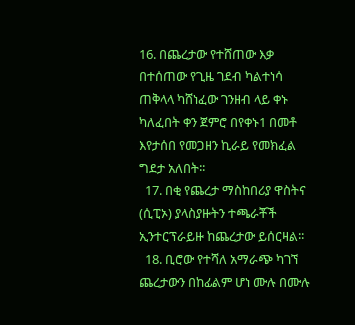16. በጨረታው የተሸጠው እቃ በተሰጠው የጊዜ ገደብ ካልተነሳ ጠቅላላ ካሸነፈው ገንዘብ ላይ ቀኑ ካለፈበት ቀን ጀምሮ በየቀኑ1 በመቶ እየታሰበ የመጋዘን ኪራይ የመክፈል ግደታ አለበት፡፡
  17. በቂ የጨረታ ማስከበሪያ ዋስትና (ሲፒኦ) ያላስያዙትን ተጫራቾች ኢንተርፕራይዙ ከጨረታው ይሰርዛል፡፡
  18. ቢሮው የተሻለ አማራጭ ካገኘ ጨረታውን በከፊልም ሆነ ሙሉ በሙሉ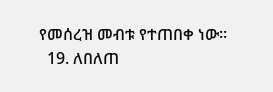የመሰረዝ መብቱ የተጠበቀ ነው፡፡
  19. ለበለጠ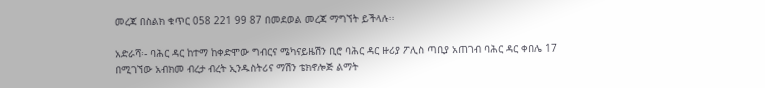መረጃ በስልክ ቁጥር 058 221 99 87 በመደወል መረጃ ማግኘት ይችላሉ፡፡

አድራሻ፡- ባሕር ዳር ከተማ ከቀድሞው ግብርና ሜካናይዜሽን ቢሮ ባሕር ዳር ዙሪያ ፖሊስ ጣቢያ አጠገብ ባሕር ዳር ቀበሌ 17 በሚገኘው አብክመ ብረታ ብረት ኢንዱስትሪና ማሽን ቴክኖሎጅ ልማት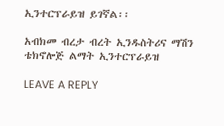ኢንተርፕራይዝ ይገኛል፡፡

አብክመ ብረታ ብረት ኢንዱስትሪና ማሽን ቴክኖሎጅ ልማት ኢንተርፕራይዝ

LEAVE A REPLY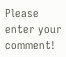Please enter your comment!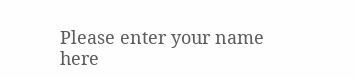Please enter your name here